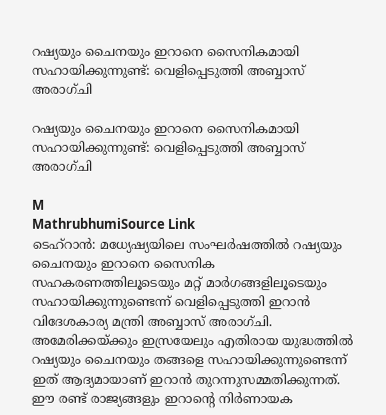റഷ്യയും ചൈനയും ഇറാനെ സൈനികമായി സഹായിക്കുന്നുണ്ട്: വെളിപ്പെടുത്തി അബ്ബാസ് അരാഗ്ചി

റഷ്യയും ചൈനയും ഇറാനെ സൈനികമായി സഹായിക്കുന്നുണ്ട്: വെളിപ്പെടുത്തി അബ്ബാസ് അരാഗ്ചി

M
MathrubhumiSource Link
ടെഹ്‌റാൻ: മധ്യേഷ്യയിലെ സംഘർഷത്തിൽ റഷ്യയും ചൈനയും ഇറാനെ സൈനിക സഹകരണത്തിലൂടെയും മറ്റ് മാർഗങ്ങളിലൂടെയും സഹായിക്കുന്നുണ്ടെന്ന് വെളിപ്പെടുത്തി ഇറാൻ വിദേശകാര്യ മന്ത്രി അബ്ബാസ് അരാഗ്ചി. അമേരിക്കയ്ക്കും ഇസ്രയേലും എതിരായ യുദ്ധത്തിൽ റഷ്യയും ചൈനയും തങ്ങളെ സഹായിക്കുന്നുണ്ടെന്ന് ഇത് ആദ്യമായാണ് ഇറാൻ തുറന്നുസമ്മതിക്കുന്നത്. ഈ രണ്ട് രാജ്യങ്ങളും ഇറാന്റെ നിർണായക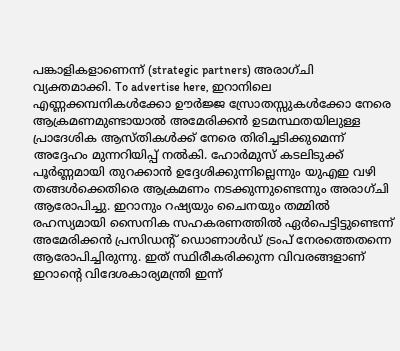പങ്കാളികളാണെന്ന് (strategic partners) അരാഗ്ചി വ്യക്തമാക്കി. To advertise here, ഇറാനിലെ എണ്ണക്കമ്പനികൾക്കോ ഊർജ്ജ സ്രോതസ്സുകൾക്കോ നേരെ ആക്രമണമുണ്ടായാൽ അമേരിക്കൻ ഉടമസ്ഥതയിലുള്ള പ്രാദേശിക ആസ്തികൾക്ക് നേരെ തിരിച്ചടിക്കുമെന്ന് അദ്ദേഹം മുന്നറിയിപ്പ് നൽകി. ഹോർമുസ് കടലിടുക്ക് പൂർണ്ണമായി തുറക്കാൻ ഉദ്ദേശിക്കുന്നില്ലെന്നും യുഎഇ വഴി തങ്ങൾക്കെതിരെ ആക്രമണം നടക്കുന്നുണ്ടെന്നും അരാഗ്ചി ആരോപിച്ചു. ഇറാനും റഷ്യയും ചൈനയും തമ്മിൽ രഹസ്യമായി സൈനിക സഹകരണത്തിൽ ഏർപെട്ടിട്ടുണ്ടെന്ന് അമേരിക്കൻ പ്രസിഡന്റ് ഡൊണാൾഡ് ട്രംപ് നേരത്തെതന്നെ ആരോപിച്ചിരുന്നു. ഇത് സ്ഥിരീകരിക്കുന്ന വിവരങ്ങളാണ് ഇറാന്റെ വിദേശകാര്യമന്ത്രി ഇന്ന്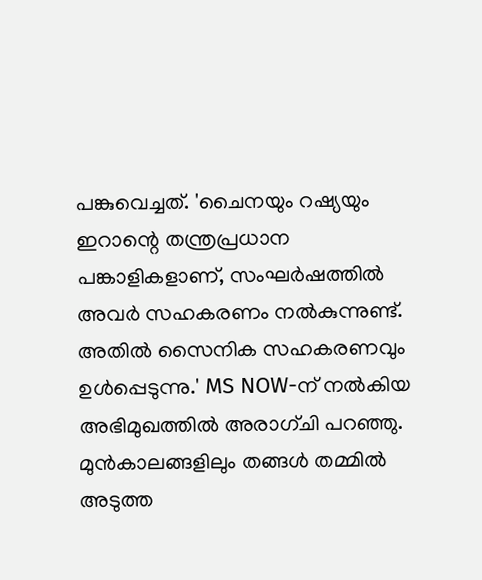പങ്കുവെച്ചത്. 'ചൈനയും റഷ്യയും ഇറാന്റെ തന്ത്രപ്രധാന പങ്കാളികളാണ്, സംഘർഷത്തിൽ അവർ സഹകരണം നൽകുന്നുണ്ട്. അതിൽ സൈനിക സഹകരണവും ഉൾപ്പെടുന്നു.' MS NOW-ന് നൽകിയ അഭിമുഖത്തിൽ അരാഗ്ചി പറഞ്ഞു. മുൻകാലങ്ങളിലും തങ്ങൾ തമ്മിൽ അടുത്ത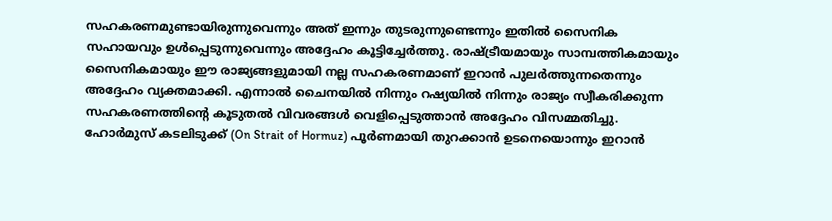സഹകരണമുണ്ടായിരുന്നുവെന്നും അത് ഇന്നും തുടരുന്നുണ്ടെന്നും ഇതിൽ സൈനിക സഹായവും ഉൾപ്പെടുന്നുവെന്നും അദ്ദേഹം കൂട്ടിച്ചേർത്തു. രാഷ്ട്രീയമായും സാമ്പത്തികമായും സൈനികമായും ഈ രാജ്യങ്ങളുമായി നല്ല സഹകരണമാണ് ഇറാൻ പുലർത്തുന്നതെന്നും അദ്ദേഹം വ്യക്തമാക്കി. എന്നാൽ ചൈനയിൽ നിന്നും റഷ്യയിൽ നിന്നും രാജ്യം സ്വീകരിക്കുന്ന സഹകരണത്തിന്റെ കൂടുതൽ വിവരങ്ങൾ വെളിപ്പെടുത്താൻ അദ്ദേഹം വിസമ്മതിച്ചു. ഹോർമുസ് കടലിടുക്ക് (On Strait of Hormuz) പൂർണമായി തുറക്കാൻ ഉടനെയൊന്നും ഇറാൻ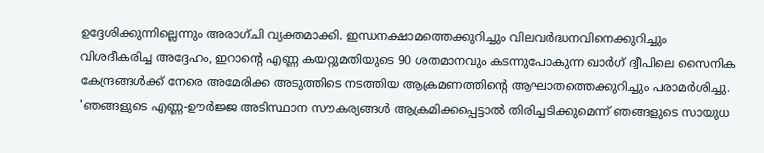ഉദ്ദേശിക്കുന്നില്ലെന്നും അരാഗ്ചി വ്യക്തമാക്കി. ഇന്ധനക്ഷാമത്തെക്കുറിച്ചും വിലവർദ്ധനവിനെക്കുറിച്ചും വിശദീകരിച്ച അദ്ദേഹം, ഇറാന്റെ എണ്ണ കയറ്റുമതിയുടെ 90 ശതമാനവും കടന്നുപോകുന്ന ഖാർഗ് ദ്വീപിലെ സൈനിക കേന്ദ്രങ്ങൾക്ക് നേരെ അമേരിക്ക അടുത്തിടെ നടത്തിയ ആക്രമണത്തിന്റെ ആഘാതത്തെക്കുറിച്ചും പരാമർശിച്ചു. 'ഞങ്ങളുടെ എണ്ണ-ഊർജ്ജ അടിസ്ഥാന സൗകര്യങ്ങൾ ആക്രമിക്കപ്പെട്ടാൽ തിരിച്ചടിക്കുമെന്ന് ഞങ്ങളുടെ സായുധ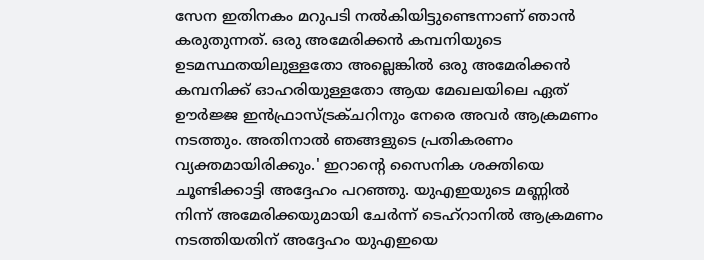സേന ഇതിനകം മറുപടി നൽകിയിട്ടുണ്ടെന്നാണ് ഞാൻ കരുതുന്നത്. ഒരു അമേരിക്കൻ കമ്പനിയുടെ ഉടമസ്ഥതയിലുള്ളതോ അല്ലെങ്കിൽ ഒരു അമേരിക്കൻ കമ്പനിക്ക് ഓഹരിയുള്ളതോ ആയ മേഖലയിലെ ഏത് ഊർജ്ജ ഇൻഫ്രാസ്ട്രക്ചറിനും നേരെ അവർ ആക്രമണം നടത്തും. അതിനാൽ ഞങ്ങളുടെ പ്രതികരണം വ്യക്തമായിരിക്കും.' ഇറാന്റെ സൈനിക ശക്തിയെ ചൂണ്ടിക്കാട്ടി അദ്ദേഹം പറഞ്ഞു. യുഎഇയുടെ മണ്ണിൽ നിന്ന് അമേരിക്കയുമായി ചേർന്ന് ടെഹ്റാനിൽ ആക്രമണം നടത്തിയതിന് അദ്ദേഹം യുഎഇയെ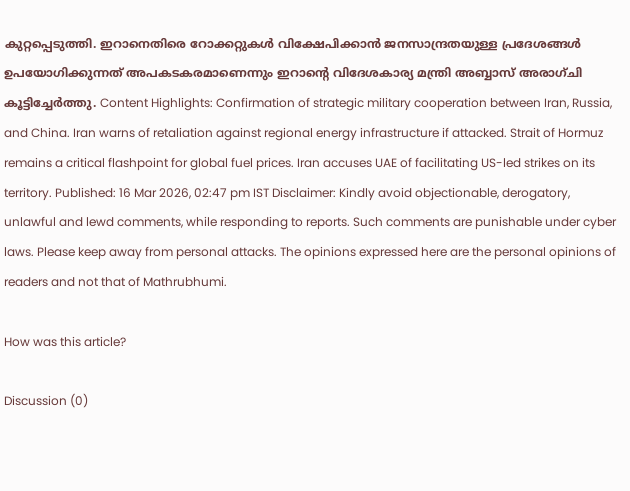കുറ്റപ്പെടുത്തി. ഇറാനെതിരെ റോക്കറ്റുകൾ വിക്ഷേപിക്കാൻ ജനസാന്ദ്രതയുള്ള പ്രദേശങ്ങൾ ഉപയോഗിക്കുന്നത് അപകടകരമാണെന്നും ഇറാന്റെ വിദേശകാര്യ മന്ത്രി അബ്ബാസ് അരാഗ്ചി കൂട്ടിച്ചേർത്തു. Content Highlights: Confirmation of strategic military cooperation between Iran, Russia, and China. Iran warns of retaliation against regional energy infrastructure if attacked. Strait of Hormuz remains a critical flashpoint for global fuel prices. Iran accuses UAE of facilitating US-led strikes on its territory. Published: 16 Mar 2026, 02:47 pm IST Disclaimer: Kindly avoid objectionable, derogatory, unlawful and lewd comments, while responding to reports. Such comments are punishable under cyber laws. Please keep away from personal attacks. The opinions expressed here are the personal opinions of readers and not that of Mathrubhumi.

How was this article?

Discussion (0)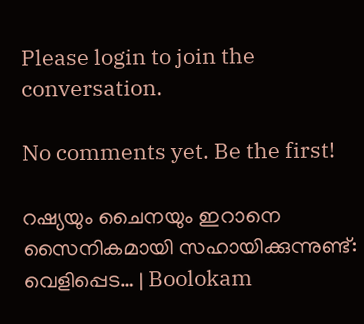Please login to join the conversation.

No comments yet. Be the first!

റഷ്യയും ചൈനയും ഇറാനെ സൈനികമായി സഹായിക്കുന്നുണ്ട്: വെളിപ്പെട… | Boolokam